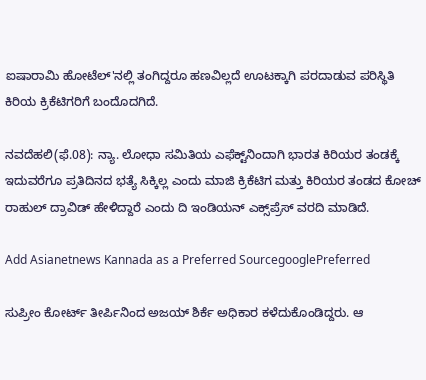ಐಷಾರಾಮಿ ಹೋಟೆಲ್'ನಲ್ಲಿ ತಂಗಿದ್ದರೂ ಹಣವಿಲ್ಲದೆ ಊಟಕ್ಕಾಗಿ ಪರದಾಡುವ ಪರಿಸ್ಥಿತಿ ಕಿರಿಯ ಕ್ರಿಕೆಟಿಗರಿಗೆ ಬಂದೊದಗಿದೆ.

ನವದೆಹಲಿ(ಫೆ.08): ನ್ಯಾ. ಲೋಧಾ ಸಮಿತಿಯ ಎಫೆಕ್ಟ್‌ನಿಂದಾಗಿ ಭಾರತ ಕಿರಿಯರ ತಂಡಕ್ಕೆ ಇದುವರೆಗೂ ಪ್ರತಿದಿನದ ಭತ್ಯೆ ಸಿಕ್ಕಿಲ್ಲ ಎಂದು ಮಾಜಿ ಕ್ರಿಕೆಟಿಗ ಮತ್ತು ಕಿರಿಯರ ತಂಡದ ಕೋಚ್ ರಾಹುಲ್ ದ್ರಾವಿಡ್ ಹೇಳಿದ್ದಾರೆ ಎಂದು ದಿ ಇಂಡಿಯನ್ ಎಕ್ಸ್‌ಪ್ರೆಸ್ ವರದಿ ಮಾಡಿದೆ.

Add Asianetnews Kannada as a Preferred SourcegooglePreferred

ಸುಪ್ರೀಂ ಕೋರ್ಟ್ ತೀರ್ಪಿನಿಂದ ಅಜಯ್ ಶಿರ್ಕೆ ಅಧಿಕಾರ ಕಳೆದುಕೊಂಡಿದ್ದರು. ಆ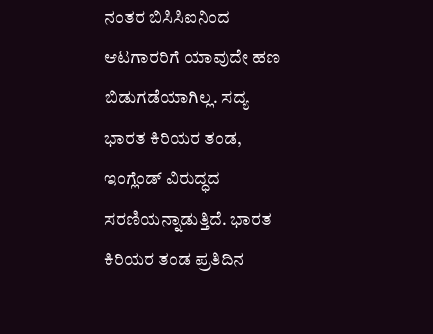ನಂತರ ಬಿಸಿಸಿಐನಿಂದ ಆಟಗಾರರಿಗೆ ಯಾವುದೇ ಹಣ ಬಿಡುಗಡೆಯಾಗಿಲ್ಲ. ಸದ್ಯ ಭಾರತ ಕಿರಿಯರ ತಂಡ, ಇಂಗ್ಲೆಂಡ್ ವಿರುದ್ಧದ ಸರಣಿಯನ್ನಾಡುತ್ತಿದೆ. ಭಾರತ ಕಿರಿಯರ ತಂಡ ಪ್ರತಿದಿನ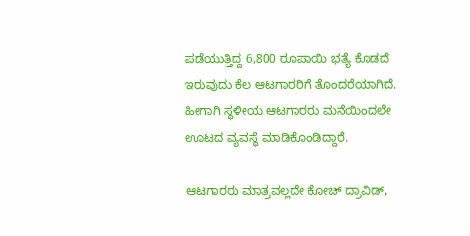ಪಡೆಯುತ್ತಿದ್ದ 6,800 ರೂಪಾಯಿ ಭತ್ಯೆ ಕೊಡದೆ ಇರುವುದು ಕೆಲ ಆಟಗಾರರಿಗೆ ತೊಂದರೆಯಾಗಿದೆ. ಹೀಗಾಗಿ ಸ್ಥಳೀಯ ಆಟಗಾರರು ಮನೆಯಿಂದಲೇ ಊಟದ ವ್ಯವಸ್ಥೆ ಮಾಡಿಕೊಂಡಿದ್ದಾರೆ.

ಆಟಗಾರರು ಮಾತ್ರವಲ್ಲದೇ ಕೋಚ್ ದ್ರಾವಿಡ್,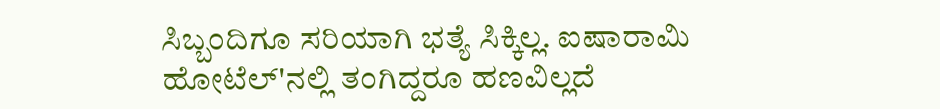ಸಿಬ್ಬಂದಿಗೂ ಸರಿಯಾಗಿ ಭತ್ಯೆ ಸಿಕ್ಕಿಲ್ಲ. ಐಷಾರಾಮಿ ಹೋಟೆಲ್'ನಲ್ಲಿ ತಂಗಿದ್ದರೂ ಹಣವಿಲ್ಲದೆ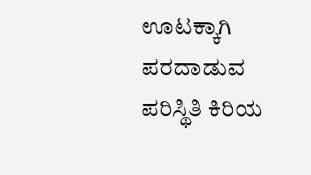ಊಟಕ್ಕಾಗಿ ಪರದಾಡುವ ಪರಿಸ್ಥಿತಿ ಕಿರಿಯ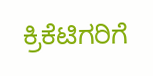ಕ್ರಿಕೆಟಿಗರಿಗೆ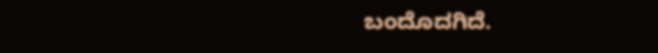ಬಂದೊದಗಿದೆ.